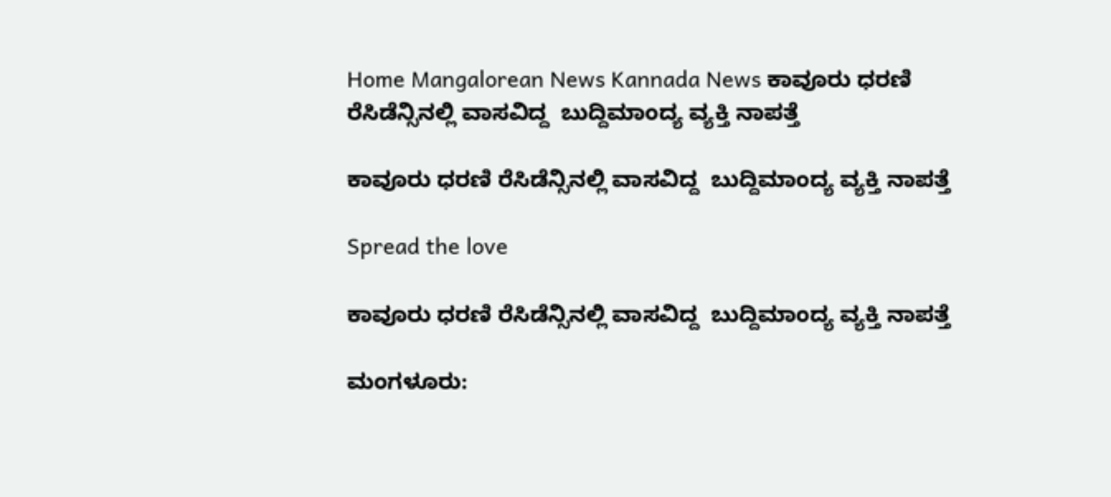Home Mangalorean News Kannada News ಕಾವೂರು ಧರಣಿ ರೆಸಿಡೆನ್ಸಿನಲ್ಲಿ ವಾಸವಿದ್ದ  ಬುದ್ದಿಮಾಂದ್ಯ ವ್ಯಕ್ತಿ ನಾಪತ್ತೆ

ಕಾವೂರು ಧರಣಿ ರೆಸಿಡೆನ್ಸಿನಲ್ಲಿ ವಾಸವಿದ್ದ  ಬುದ್ದಿಮಾಂದ್ಯ ವ್ಯಕ್ತಿ ನಾಪತ್ತೆ

Spread the love

ಕಾವೂರು ಧರಣಿ ರೆಸಿಡೆನ್ಸಿನಲ್ಲಿ ವಾಸವಿದ್ದ  ಬುದ್ದಿಮಾಂದ್ಯ ವ್ಯಕ್ತಿ ನಾಪತ್ತೆ

ಮಂಗಳೂರು: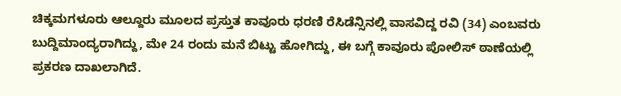ಚಿಕ್ಕಮಗಳೂರು ಆಲ್ದೂರು ಮೂಲದ ಪ್ರಸ್ತುತ ಕಾವೂರು ಧರಣಿ ರೆಸಿಡೆನ್ಸಿನಲ್ಲಿ ವಾಸವಿದ್ದ ರವಿ (34) ಎಂಬವರು ಬುದ್ದಿಮಾಂದ್ಯರಾಗಿದ್ದು, ಮೇ 24 ರಂದು ಮನೆ ಬಿಟ್ಟು ಹೋಗಿದ್ದು, ಈ ಬಗ್ಗೆ ಕಾವೂರು ಪೋಲಿಸ್ ಠಾಣೆಯಲ್ಲಿ ಪ್ರಕರಣ ದಾಖಲಾಗಿದೆ.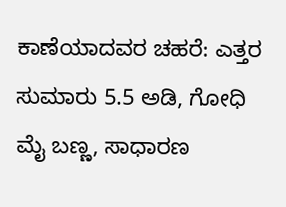ಕಾಣೆಯಾದವರ ಚಹರೆ: ಎತ್ತರ ಸುಮಾರು 5.5 ಅಡಿ, ಗೋಧಿ ಮೈ ಬಣ್ಣ, ಸಾಧಾರಣ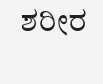ಶರೀರ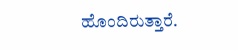ಹೊಂದಿರುತ್ತಾರೆ.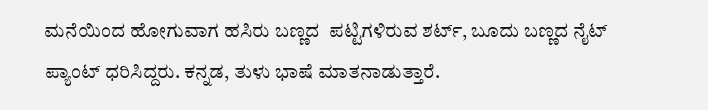ಮನೆಯಿಂದ ಹೋಗುವಾಗ ಹಸಿರು ಬಣ್ಣದ  ಪಟ್ಟಿಗಳಿರುವ ಶರ್ಟ್, ಬೂದು ಬಣ್ಣದ ನೈಟ್ ಪ್ಯಾಂಟ್ ಧರಿಸಿದ್ದರು. ಕನ್ನಡ, ತುಳು ಭಾಷೆ ಮಾತನಾಡುತ್ತಾರೆ.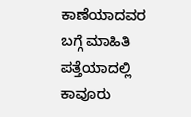ಕಾಣೆಯಾದವರ ಬಗ್ಗೆ ಮಾಹಿತಿ ಪತ್ತೆಯಾದಲ್ಲಿ ಕಾವೂರು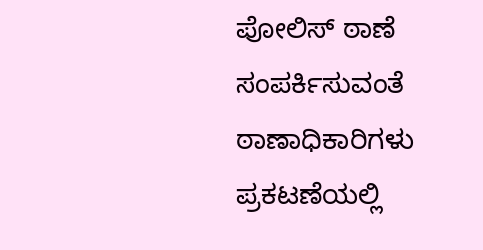ಪೋಲಿಸ್ ಠಾಣೆ  ಸಂಪರ್ಕಿಸುವಂತೆ ಠಾಣಾಧಿಕಾರಿಗಳು ಪ್ರಕಟಣೆಯಲ್ಲಿ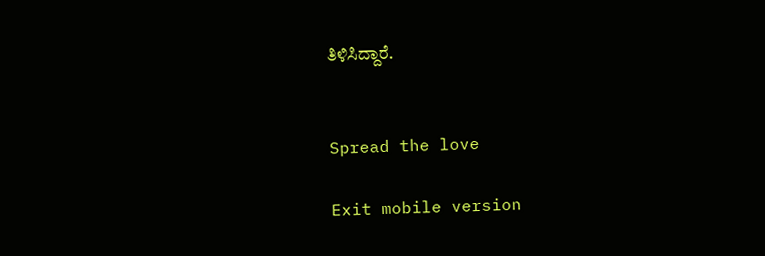ತಿಳಿಸಿದ್ದಾರೆ.


Spread the love

Exit mobile version